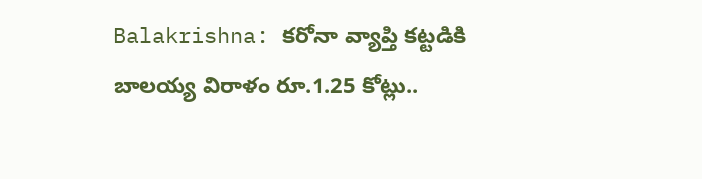Balakrishna: కరోనా వ్యాప్తి కట్టడికి బాలయ్య విరాళం రూ.1.25 కోట్లు..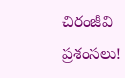చిరంజీవి ప్రశంసలు!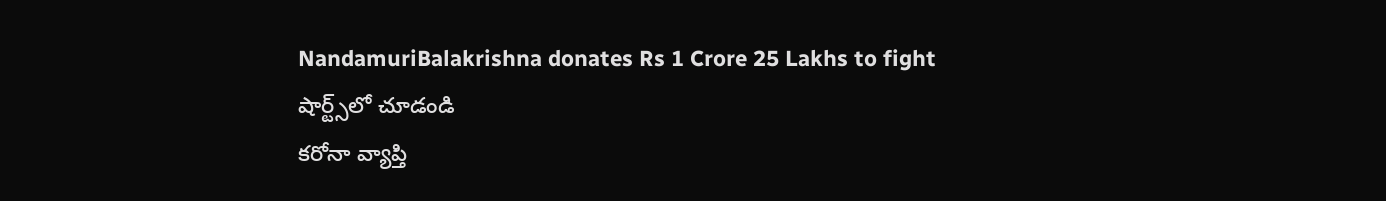NandamuriBalakrishna donates Rs 1 Crore 25 Lakhs to fight
షార్ట్స్‌లో చూడండి
కరోనా వ్యాప్తి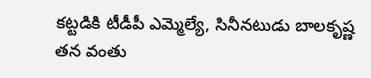కట్టడికి టీడీపీ ఎమ్మెల్యే, సినీనటుడు బాలకృష్ణ  తన వంతు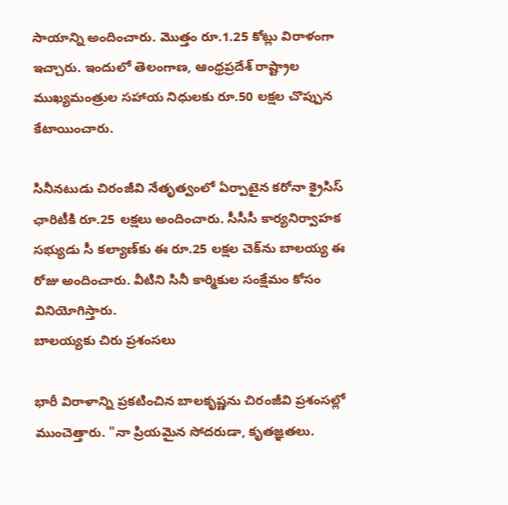సాయాన్ని అందించారు. మొత్తం రూ.1.25 కోట్లు విరాళంగా ఇచ్చారు. ఇందులో తెలంగాణ, ఆంధ్రప్రదేశ్‌ రాష్ట్రాల ముఖ్యమంత్రుల సహాయ నిధులకు రూ.50 లక్షల చొప్పున కేటాయించారు.

సినీనటుడు చిరంజీవి నేతృత్వంలో ఏర్పాటైన కరోనా క్రైసిస్ ఛారిటీకి రూ.25 లక్షలు అందించారు. సీసీసీ కార్యనిర్వాహక సభ్యుడు సీ కల్యాణ్‌కు ఈ రూ.25 లక్షల చెక్‌ను బాలయ్య ఈ రోజు అందించారు. వీటిని సినీ కార్మికుల సంక్షేమం కోసం వినియోగిస్తారు.
బాలయ్యకు చిరు ప్రశంసలు

భారీ విరాళాన్ని ప్రకటించిన బాలకృష్ణను చిరంజీవి ప్రశంసల్లో ముంచెత్తారు. "నా ప్రియమైన సోదరుడా, కృతజ్ఞతలు.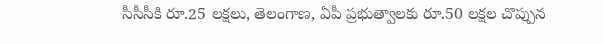సీసీసీకి రూ.25 లక్షలు, తెలంగాణ, ఏపీ ప్రభుత్వాలకు రూ.50 లక్షల చొప్పున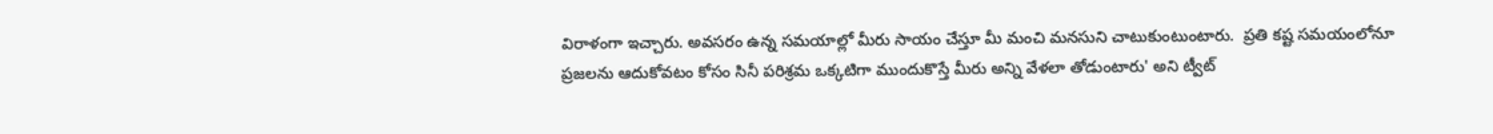విరాళంగా ఇచ్చారు. అవసరం ఉన్న సమయాల్లో మీరు సాయం చేస్తూ మీ మంచి మనసుని చాటుకుంటుంటారు.  ప్రతి కష్ట సమయంలోనూ ప్రజలను ఆదుకోవటం కోసం సినీ పరిశ్రమ ఒక్కటిగా ముందుకొస్తే మీరు అన్ని వేళలా తోడుంటారు' అని ట్వీట్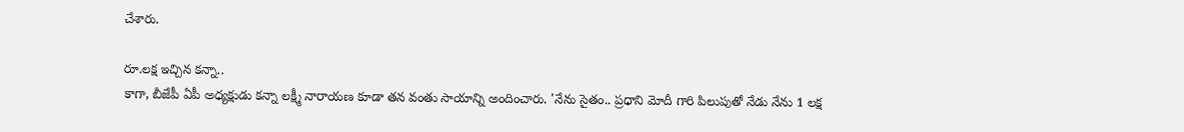చేశారు.

రూ.లక్ష ఇచ్చిన కన్నా..
కాగా, బీజేపీ ఏపీ అధ్యక్షుడు కన్నా లక్ష్మీ నారాయణ కూడా తన వంతు సాయాన్ని అందించారు. 'నేను సైతం.. ప్రధాని మోదీ గారి పిలుపుతో నేడు నేను 1 లక్ష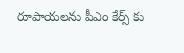రూపాయలను పీఎం కేర్స్‌ కు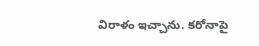విరాళం ఇచ్చాను. కరోనాపై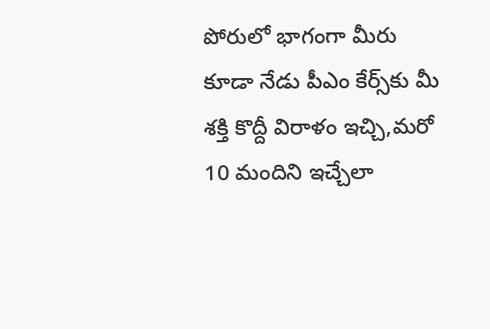పోరులో భాగంగా మీరు కూడా నేడు పీఎం కేర్స్‌కు మీ శక్తి కొద్దీ విరాళం ఇచ్చి,మరో 10 మందిని ఇచ్చేలా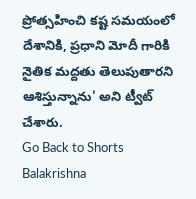ప్రోత్సహించి కష్ట సమయంలో దేశానికి, ప్రధాని మోదీ గారికి నైతిక మద్దతు తెలుపుతారని ఆశిస్తున్నాను' అని ట్వీట్ చేశారు.
Go Back to Shorts
Balakrishna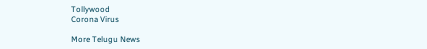Tollywood
Corona Virus

More Telugu News